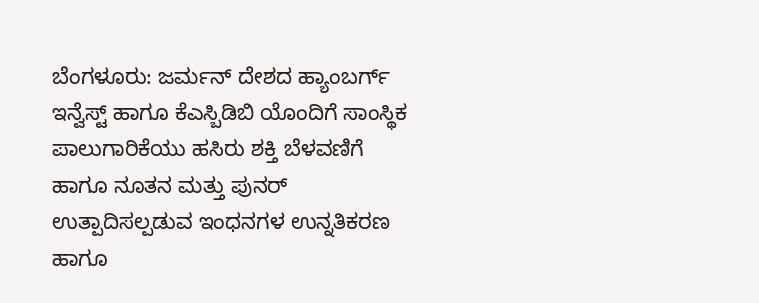ಬೆಂಗಳೂರು: ಜರ್ಮನ್ ದೇಶದ ಹ್ಯಾಂಬರ್ಗ್ ಇನ್ವೆಸ್ಟ್ ಹಾಗೂ ಕೆಎಸ್ಬಿಡಿಬಿ ಯೊಂದಿಗೆ ಸಾಂಸ್ಥಿಕ ಪಾಲುಗಾರಿಕೆಯು ಹಸಿರು ಶಕ್ತಿ ಬೆಳವಣಿಗೆ ಹಾಗೂ ನೂತನ ಮತ್ತು ಪುನರ್ ಉತ್ಪಾದಿಸಲ್ಪಡುವ ಇಂಧನಗಳ ಉನ್ನತಿಕರಣ ಹಾಗೂ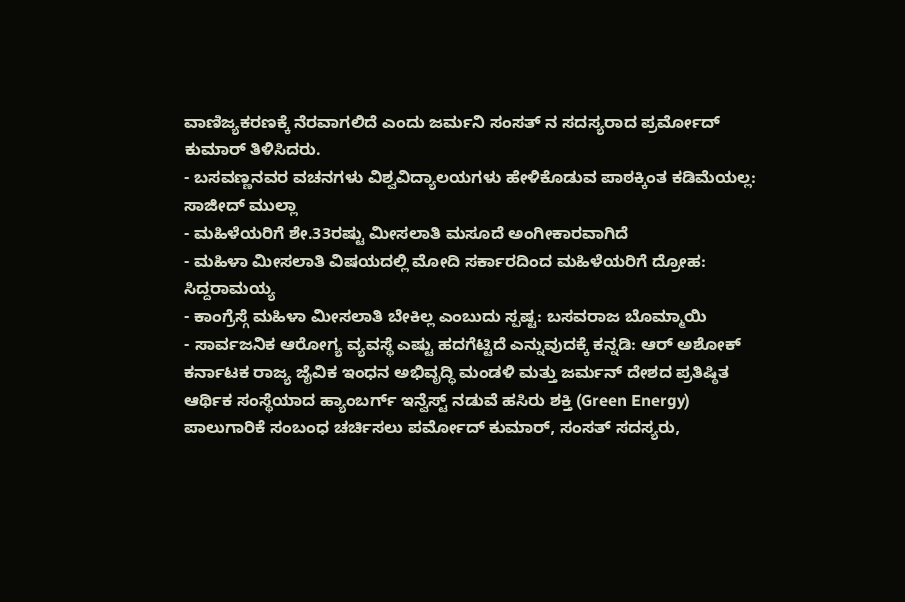ವಾಣಿಜ್ಯಕರಣಕ್ಕೆ ನೆರವಾಗಲಿದೆ ಎಂದು ಜರ್ಮನಿ ಸಂಸತ್ ನ ಸದಸ್ಯರಾದ ಪ್ರರ್ಮೋದ್ ಕುಮಾರ್ ತಿಳಿಸಿದರು.
- ಬಸವಣ್ಣನವರ ವಚನಗಳು ವಿಶ್ವವಿದ್ಯಾಲಯಗಳು ಹೇಳಿಕೊಡುವ ಪಾಠಕ್ಕಿಂತ ಕಡಿಮೆಯಲ್ಲ: ಸಾಜೀದ್ ಮುಲ್ಲಾ
- ಮಹಿಳೆಯರಿಗೆ ಶೇ.33ರಷ್ಟು ಮೀಸಲಾತಿ ಮಸೂದೆ ಅಂಗೀಕಾರವಾಗಿದೆ
- ಮಹಿಳಾ ಮೀಸಲಾತಿ ವಿಷಯದಲ್ಲಿ ಮೋದಿ ಸರ್ಕಾರದಿಂದ ಮಹಿಳೆಯರಿಗೆ ದ್ರೋಹ: ಸಿದ್ದರಾಮಯ್ಯ
- ಕಾಂಗ್ರೆಸ್ಗೆ ಮಹಿಳಾ ಮೀಸಲಾತಿ ಬೇಕಿಲ್ಲ ಎಂಬುದು ಸ್ಪಷ್ಟ: ಬಸವರಾಜ ಬೊಮ್ಮಾಯಿ
- ಸಾರ್ವಜನಿಕ ಆರೋಗ್ಯ ವ್ಯವಸ್ಥೆ ಎಷ್ಟು ಹದಗೆಟ್ಟಿದೆ ಎನ್ನುವುದಕ್ಕೆ ಕನ್ನಡಿ: ಆರ್ ಅಶೋಕ್
ಕರ್ನಾಟಕ ರಾಜ್ಯ ಜೈವಿಕ ಇಂಧನ ಅಭಿವೃದ್ಧಿ ಮಂಡಳಿ ಮತ್ತು ಜರ್ಮನ್ ದೇಶದ ಪ್ರತಿಷ್ಠಿತ ಆರ್ಥಿಕ ಸಂಸ್ಥೆಯಾದ ಹ್ಯಾಂಬರ್ಗ್ ಇನ್ವೆಸ್ಟ್ ನಡುವೆ ಹಸಿರು ಶಕ್ತಿ (Green Energy) ಪಾಲುಗಾರಿಕೆ ಸಂಬಂಧ ಚರ್ಚಿಸಲು ಪರ್ಮೋದ್ ಕುಮಾರ್, ಸಂಸತ್ ಸದಸ್ಯರು,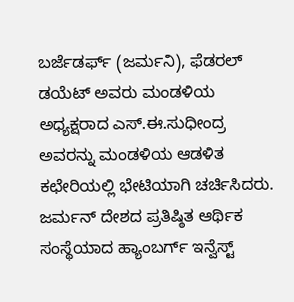ಬರ್ಜೆಡರ್ಫ್ (ಜರ್ಮನಿ), ಫೆಡರಲ್ ಡಯೆಟ್ ಅವರು ಮಂಡಳಿಯ ಅಧ್ಯಕ್ಷರಾದ ಎಸ್.ಈ.ಸುಧೀಂದ್ರ ಅವರನ್ನು ಮಂಡಳಿಯ ಆಡಳಿತ ಕಛೇರಿಯಲ್ಲಿ ಭೇಟಿಯಾಗಿ ಚರ್ಚಿಸಿದರು.
ಜರ್ಮನ್ ದೇಶದ ಪ್ರತಿಷ್ಠಿತ ಆರ್ಥಿಕ ಸಂಸ್ಥೆಯಾದ ಹ್ಯಾಂಬರ್ಗ್ ಇನ್ವೆಸ್ಟ್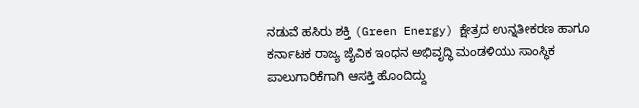ನಡುವೆ ಹಸಿರು ಶಕ್ತಿ (Green Energy) ಕ್ಷೇತ್ರದ ಉನ್ನತೀಕರಣ ಹಾಗೂ ಕರ್ನಾಟಕ ರಾಜ್ಯ ಜೈವಿಕ ಇಂಧನ ಅಭಿವೃದ್ಧಿ ಮಂಡಳಿಯು ಸಾಂಸ್ಥಿಕ ಪಾಲುಗಾರಿಕೆಗಾಗಿ ಆಸಕ್ತಿ ಹೊಂದಿದ್ದು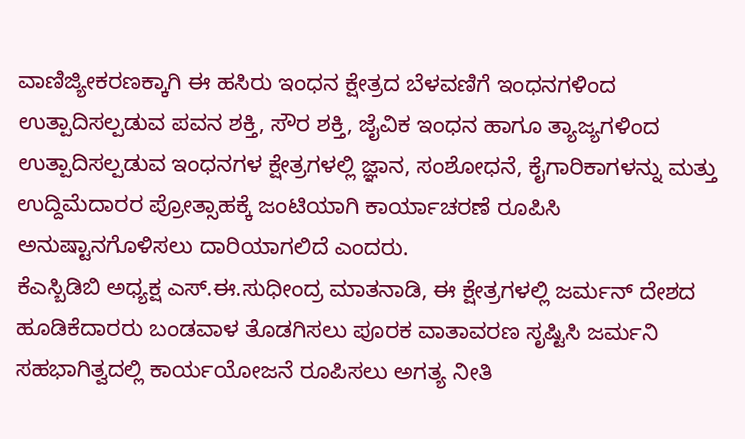ವಾಣಿಜ್ಯೀಕರಣಕ್ಕಾಗಿ ಈ ಹಸಿರು ಇಂಧನ ಕ್ಷೇತ್ರದ ಬೆಳವಣಿಗೆ ಇಂಧನಗಳಿಂದ ಉತ್ಪಾದಿಸಲ್ಪಡುವ ಪವನ ಶಕ್ತಿ, ಸೌರ ಶಕ್ತಿ, ಜೈವಿಕ ಇಂಧನ ಹಾಗೂ ತ್ಯಾಜ್ಯಗಳಿಂದ ಉತ್ಪಾದಿಸಲ್ಪಡುವ ಇಂಧನಗಳ ಕ್ಷೇತ್ರಗಳಲ್ಲಿ ಜ್ಞಾನ, ಸಂಶೋಧನೆ, ಕೈಗಾರಿಕಾಗಳನ್ನು ಮತ್ತು ಉದ್ದಿಮೆದಾರರ ಪ್ರೋತ್ಸಾಹಕ್ಕೆ ಜಂಟಿಯಾಗಿ ಕಾರ್ಯಾಚರಣೆ ರೂಪಿಸಿ ಅನುಷ್ಟಾನಗೊಳಿಸಲು ದಾರಿಯಾಗಲಿದೆ ಎಂದರು.
ಕೆಎಸ್ಬಿಡಿಬಿ ಅಧ್ಯಕ್ಷ ಎಸ್.ಈ.ಸುಧೀಂದ್ರ ಮಾತನಾಡಿ, ಈ ಕ್ಷೇತ್ರಗಳಲ್ಲಿ ಜರ್ಮನ್ ದೇಶದ ಹೂಡಿಕೆದಾರರು ಬಂಡವಾಳ ತೊಡಗಿಸಲು ಪೂರಕ ವಾತಾವರಣ ಸೃಷ್ಟಿಸಿ ಜರ್ಮನಿ ಸಹಭಾಗಿತ್ವದಲ್ಲಿ ಕಾರ್ಯಯೋಜನೆ ರೂಪಿಸಲು ಅಗತ್ಯ ನೀತಿ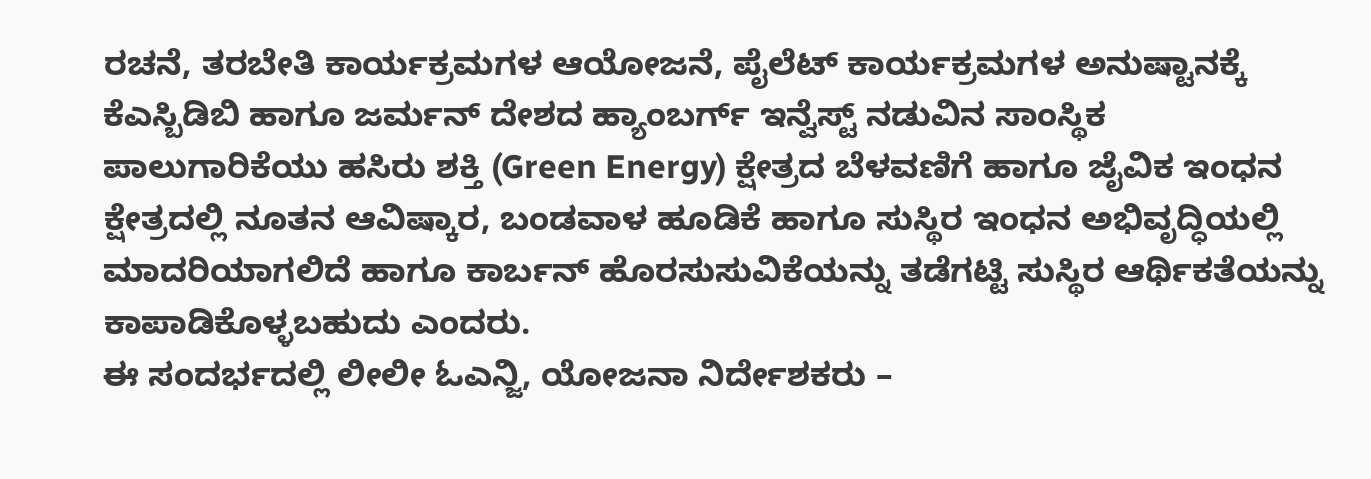ರಚನೆ, ತರಬೇತಿ ಕಾರ್ಯಕ್ರಮಗಳ ಆಯೋಜನೆ, ಪೈಲೆಟ್ ಕಾರ್ಯಕ್ರಮಗಳ ಅನುಷ್ಟಾನಕ್ಕೆ ಕೆಎಸ್ಬಿಡಿಬಿ ಹಾಗೂ ಜರ್ಮನ್ ದೇಶದ ಹ್ಯಾಂಬರ್ಗ್ ಇನ್ವೆಸ್ಟ್ ನಡುವಿನ ಸಾಂಸ್ಥಿಕ ಪಾಲುಗಾರಿಕೆಯು ಹಸಿರು ಶಕ್ತಿ (Green Energy) ಕ್ಷೇತ್ರದ ಬೆಳವಣಿಗೆ ಹಾಗೂ ಜೈವಿಕ ಇಂಧನ ಕ್ಷೇತ್ರದಲ್ಲಿ ನೂತನ ಆವಿಷ್ಕಾರ, ಬಂಡವಾಳ ಹೂಡಿಕೆ ಹಾಗೂ ಸುಸ್ಥಿರ ಇಂಧನ ಅಭಿವೃದ್ಧಿಯಲ್ಲಿ ಮಾದರಿಯಾಗಲಿದೆ ಹಾಗೂ ಕಾರ್ಬನ್ ಹೊರಸುಸುವಿಕೆಯನ್ನು ತಡೆಗಟ್ಟಿ ಸುಸ್ಥಿರ ಆರ್ಥಿಕತೆಯನ್ನು ಕಾಪಾಡಿಕೊಳ್ಳಬಹುದು ಎಂದರು.
ಈ ಸಂದರ್ಭದಲ್ಲಿ ಲೀಲೀ ಓಎನ್ಜಿ, ಯೋಜನಾ ನಿರ್ದೇಶಕರು –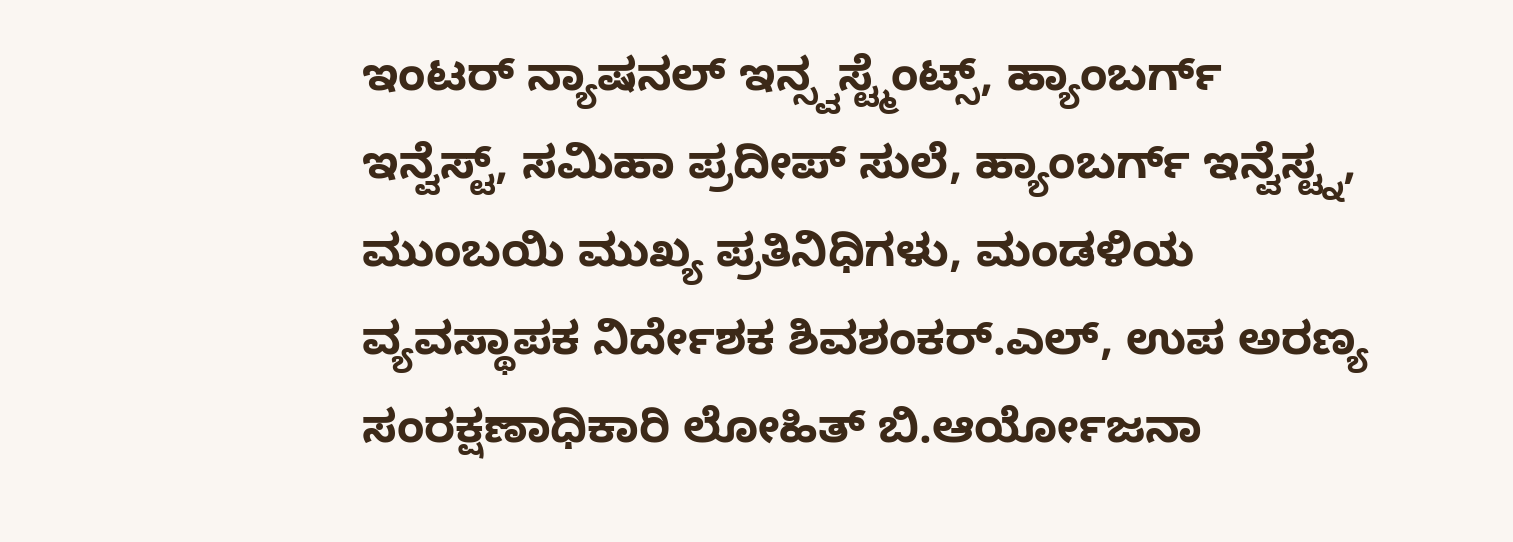ಇಂಟರ್ ನ್ಯಾಷನಲ್ ಇನ್ಸ್ವಸ್ಟ್ಮೆಂಟ್ಸ್, ಹ್ಯಾಂಬರ್ಗ್ ಇನ್ವೆಸ್ಟ್, ಸಮಿಹಾ ಪ್ರದೀಪ್ ಸುಲೆ, ಹ್ಯಾಂಬರ್ಗ್ ಇನ್ವೆಸ್ಟ್ನ, ಮುಂಬಯಿ ಮುಖ್ಯ ಪ್ರತಿನಿಧಿಗಳು, ಮಂಡಳಿಯ ವ್ಯವಸ್ಥಾಪಕ ನಿರ್ದೇಶಕ ಶಿವಶಂಕರ್.ಎಲ್, ಉಪ ಅರಣ್ಯ ಸಂರಕ್ಷಣಾಧಿಕಾರಿ ಲೋಹಿತ್ ಬಿ.ಆರ್ಯೋಜನಾ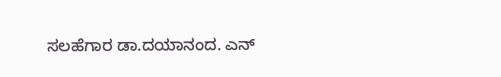ಸಲಹೆಗಾರ ಡಾ.ದಯಾನಂದ. ಎನ್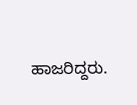ಹಾಜರಿದ್ದರು.